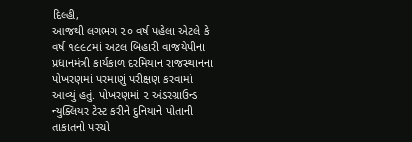દિલ્હી,
આજથી લગભગ ૨૦ વર્ષ પહેલા એટલે કે વર્ષ ૧૯૯૮માં અટલ બિહારી વાજયેપીના પ્રધાનમંત્રી કાર્યકાળ દરમિયાન રાજસ્થાનના પોખરણમાં પરમાણું પરીક્ષણ કરવામાં આવ્યું હતું. પોખરણમાં ૨ અંડરગ્રાઉન્ડ ન્યુક્લિયર ટેસ્ટ કરીને દુનિયાને પોતાની તાકાતનો પરચો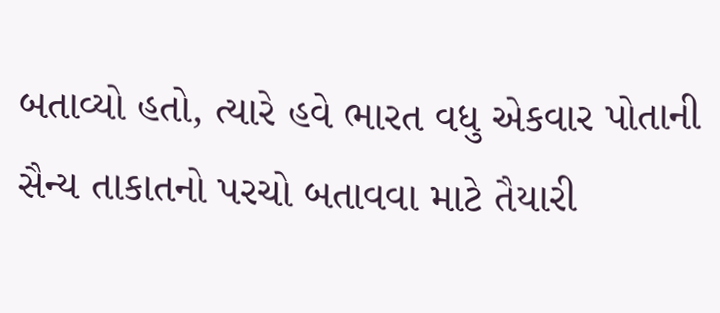બતાવ્યો હતો, ત્યારે હવે ભારત વધુ એકવાર પોતાની સૈન્ય તાકાતનો પરચો બતાવવા માટે તૈયારી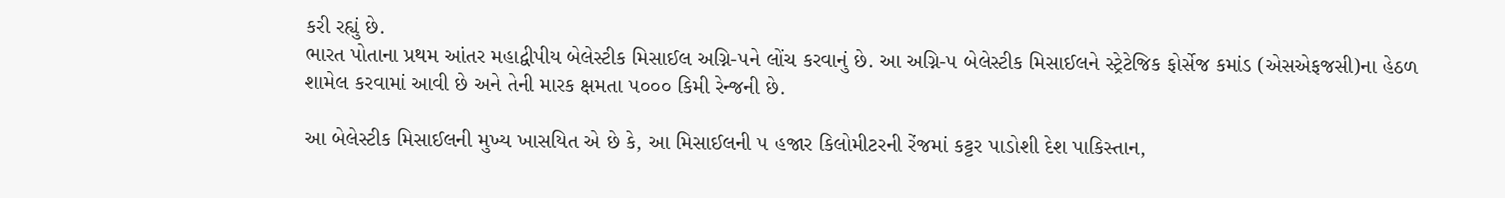કરી રહ્યું છે.
ભારત પોતાના પ્રથમ આંતર મહાદ્વીપીય બેલેસ્ટીક મિસાઈલ અગ્નિ-૫ને લોંચ કરવાનું છે. આ અગ્નિ-૫ બેલેસ્ટીક મિસાઈલને સ્ટ્રેટેજિક ફોર્સેજ કમાંડ (એસએફજસી)ના હેઠળ શામેલ કરવામાં આવી છે અને તેની મારક ક્ષમતા ૫૦૦૦ કિમી રેન્જની છે.

આ બેલેસ્ટીક મિસાઈલની મુખ્ય ખાસયિત એ છે કે, આ મિસાઈલની ૫ હજાર કિલોમીટરની રેંજમાં કટ્ટર પાડોશી દેશ પાકિસ્તાન,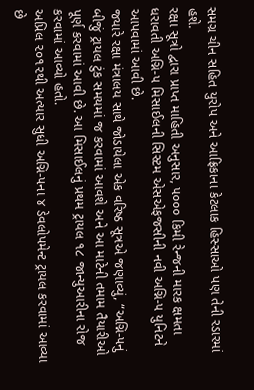સમગ્ર ચીન સહિત યુરોપ અને આફ્રિકાના કેટલાક હિસ્સાઓ પણ તેની રડારમાં હશે.
રક્ષા સૂત્રો દ્વારા પ્રાપ્ત માહિતી અનુસાર, ૫૦૦૦ કિમી રેન્જની મારક ક્ષમતા ધરાવતી અગ્નિ-૫ મિસાઈલની સિસ્ટમ એસએફજસીની નવી અગ્નિ-૫ યુનિટને આપવામાં આવી છે.
જયારે રક્ષા મંત્રાલય સાથે જોડાયેલા એક વરિષ્ઠ સૂત્રએ જણાવ્યું, “અગ્નિ-૫નું બીજું ટ્રાયલ ટુંક સમયમાં જ કરવામાં આવશે અને આ માટેની તમામ તૈયારીઓ પૂર્ણ કરવામાં આવી છે. આ મિસાઈલનું પ્રથમ ટ્રાયલ ૧૮ જાન્યુઆરીના રોજ કરવામાં આવ્યો હતો.
અપ્રિલ ૨૦૧૨થી અત્યાર સુધી અગ્નિ-૫ના ૪ ડેવલોપમેન્ટ ટ્રાયલ કરવામાં આવ્યા છે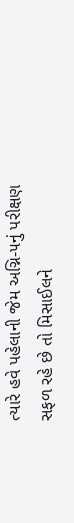ત્યારે હવે પહેલાની જેમ અગ્નિ-૫નું પરીક્ષણ સફળ રહે છે તો મિસાઈલને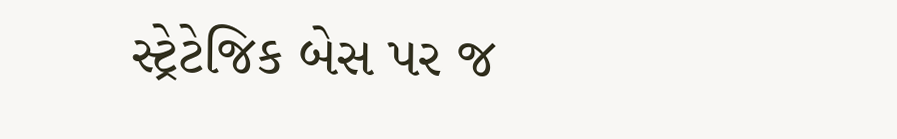સ્ટ્રેટેજિક બેસ પર જ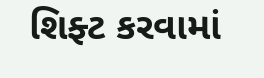શિફ્ટ કરવામાં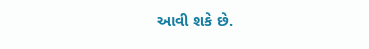આવી શકે છે.